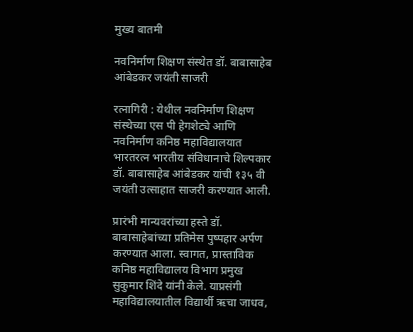मुख्य बातमी

नवनिर्माण शिक्षण संस्थेत डॉ. बाबासाहेब आंबेडकर जयंती साजरी

रत्नागिरी : येथील नवनिर्माण शिक्षण संस्थेच्या एस पी हेगशेट्ये आणि नवनिर्माण कनिष्ठ महाविद्यालयात भारतरत्न भारतीय संविधानाचे शिल्पकार डॉ. बाबासाहेब आंबेडकर यांची १३५ वी जयंती उत्साहात साजरी करण्यात आली.

प्रारंभी मान्यवरांच्या हस्ते डॉ. बाबासाहेबांच्या प्रतिमेस पुष्पहार अर्पण करण्यात आला. स्वागत, प्रास्ताविक कनिष्ठ महाविद्यालय विभाग प्रमुख सुकुमार शिंदे यांनी केले. याप्रसंगी महाविद्यालयातील विद्यार्थी ऋचा जाधव,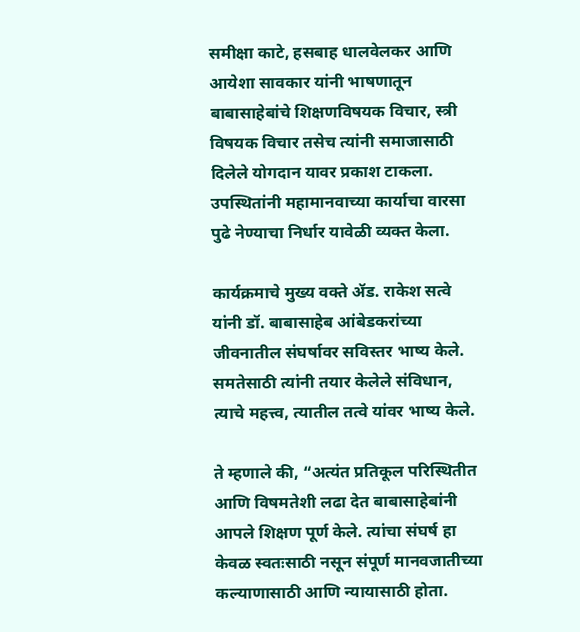समीक्षा काटे, हसबाह धालवेलकर आणि आयेशा सावकार यांनी भाषणातून बाबासाहेबांचे शिक्षणविषयक विचार, स्त्री विषयक विचार तसेच त्यांनी समाजासाठी दिलेले योगदान यावर प्रकाश टाकला. उपस्थितांनी महामानवाच्या कार्याचा वारसा पुढे नेण्याचा निर्धार यावेळी व्यक्त केला.

कार्यक्रमाचे मुख्य वक्ते ॲड. राकेश सत्वे यांनी डॉ. बाबासाहेब आंबेडकरांच्या जीवनातील संघर्षावर सविस्तर भाष्य केले. समतेसाठी त्यांनी तयार केलेले संविधान, त्याचे महत्त्व, त्यातील तत्वे यांवर भाष्य केले.

ते म्हणाले की, “अत्यंत प्रतिकूल परिस्थितीत आणि विषमतेशी लढा देत बाबासाहेबांनी आपले शिक्षण पूर्ण केले. त्यांचा संघर्ष हा केवळ स्वतःसाठी नसून संपूर्ण मानवजातीच्या कल्याणासाठी आणि न्यायासाठी होता.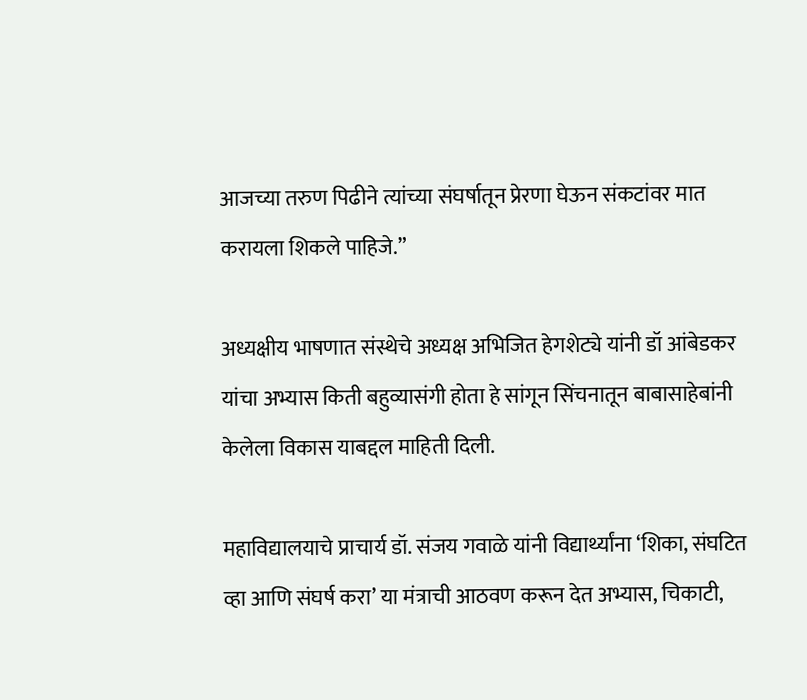आजच्या तरुण पिढीने त्यांच्या संघर्षातून प्रेरणा घेऊन संकटांवर मात करायला शिकले पाहिजे.”

अध्यक्षीय भाषणात संस्थेचे अध्यक्ष अभिजित हेगशेट्ये यांनी डॉ आंबेडकर यांचा अभ्यास किती बहुव्यासंगी होता हे सांगून सिंचनातून बाबासाहेबांनी केलेला विकास याबद्दल माहिती दिली.

महाविद्यालयाचे प्राचार्य डॉ. संजय गवाळे यांनी विद्यार्थ्यांना ‘शिका, संघटित व्हा आणि संघर्ष करा’ या मंत्राची आठवण करून देत अभ्यास, चिकाटी,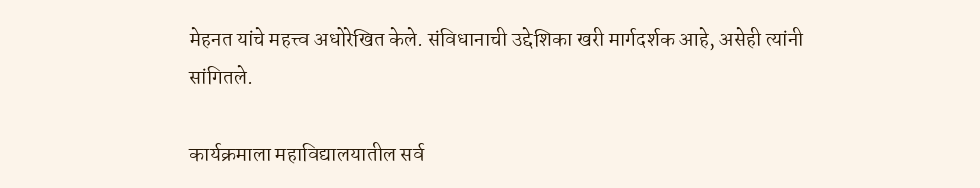मेहनत यांचे महत्त्व अधोरेखित केले. संविधानाची उद्देशिका खरी मार्गदर्शक आहे, असेही त्यांनी सांगितले.

कार्यक्रमाला महाविद्यालयातील सर्व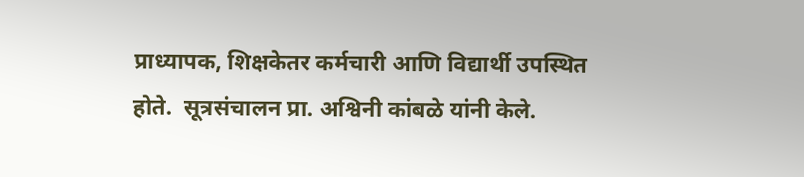प्राध्यापक, शिक्षकेतर कर्मचारी आणि विद्यार्थी उपस्थित होते.  सूत्रसंचालन प्रा. अश्विनी कांबळे यांनी केले.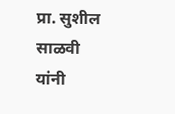प्रा. सुशील साळवी यांनी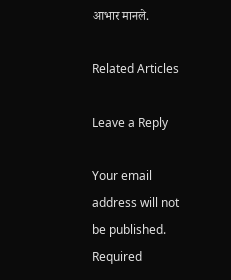आभार मानले.

Related Articles

Leave a Reply

Your email address will not be published. Required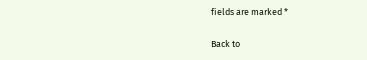fields are marked *

Back to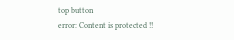top button
error: Content is protected !!